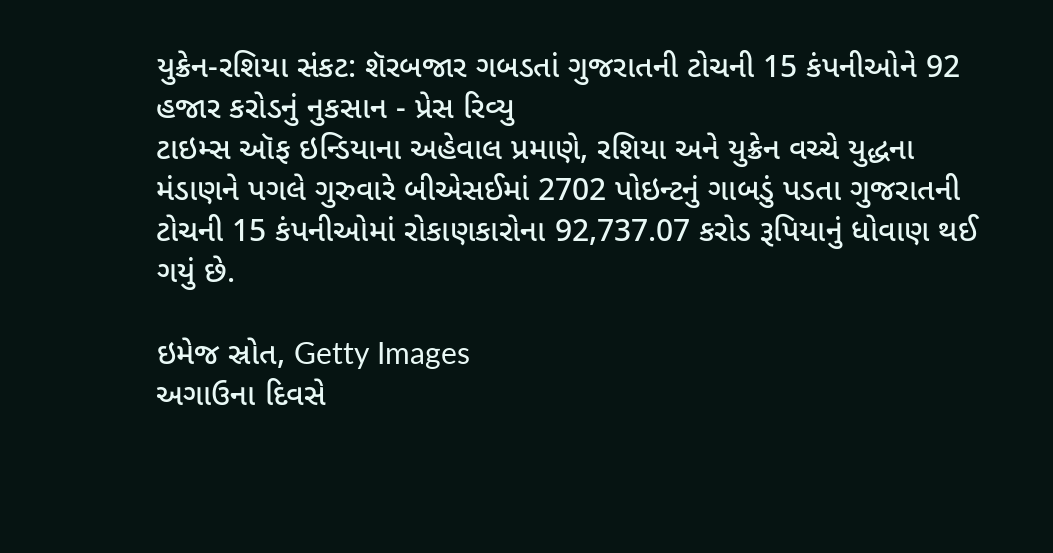યુક્રેન-રશિયા સંકટ: શૅરબજાર ગબડતાં ગુજરાતની ટોચની 15 કંપનીઓને 92 હજાર કરોડનું નુકસાન - પ્રેસ રિવ્યુ
ટાઇમ્સ ઑફ ઇન્ડિયાના અહેવાલ પ્રમાણે, રશિયા અને યુક્રેન વચ્ચે યુદ્ધના મંડાણને પગલે ગુરુવારે બીએસઈમાં 2702 પોઇન્ટનું ગાબડું પડતા ગુજરાતની ટોચની 15 કંપનીઓમાં રોકાણકારોના 92,737.07 કરોડ રૂપિયાનું ધોવાણ થઈ ગયું છે.

ઇમેજ સ્રોત, Getty Images
અગાઉના દિવસે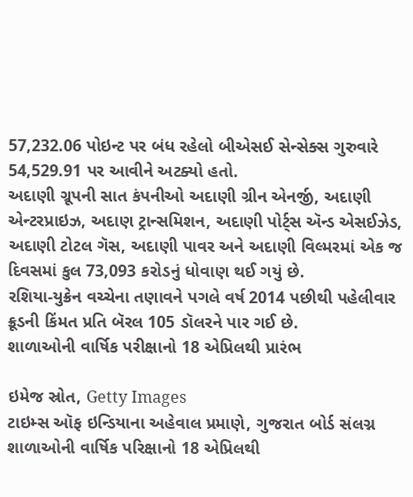57,232.06 પોઇન્ટ પર બંધ રહેલો બીએસઈ સેન્સેક્સ ગુરુવારે 54,529.91 પર આવીને અટક્યો હતો.
અદાણી ગ્રૂપની સાત કંપનીઓ અદાણી ગ્રીન એનર્જી, અદાણી એન્ટરપ્રાઇઝ, અદાણ ટ્રાન્સમિશન, અદાણી પોર્ટ્સ ઍન્ડ એસઈઝેડ, અદાણી ટોટલ ગૅસ, અદાણી પાવર અને અદાણી વિલ્મરમાં એક જ દિવસમાં કુલ 73,093 કરોડનું ધોવાણ થઈ ગયું છે.
રશિયા-યુક્રેન વચ્ચેના તણાવને પગલે વર્ષ 2014 પછીથી પહેલીવાર ક્રૂડની કિંમત પ્રતિ બૅરલ 105 ડૉલરને પાર ગઈ છે.
શાળાઓની વાર્ષિક પરીક્ષાનો 18 એપ્રિલથી પ્રારંભ

ઇમેજ સ્રોત, Getty Images
ટાઇમ્સ ઑફ ઇન્ડિયાના અહેવાલ પ્રમાણે, ગુજરાત બોર્ડ સંલગ્ન શાળાઓની વાર્ષિક પરિક્ષાનો 18 એપ્રિલથી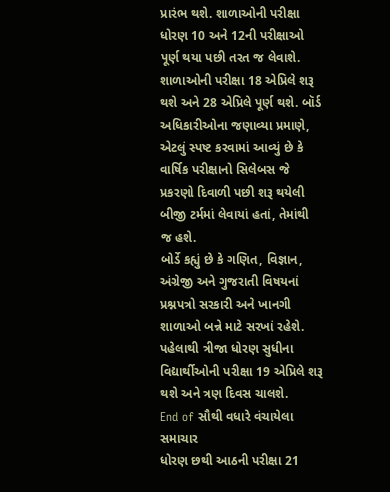પ્રારંભ થશે. શાળાઓની પરીક્ષા ધોરણ 10 અને 12ની પરીક્ષાઓ પૂર્ણ થયા પછી તરત જ લેવાશે.
શાળાઓની પરીક્ષા 18 એપ્રિલે શરૂ થશે અને 28 એપ્રિલે પૂર્ણ થશે. બૉર્ડ અધિકારીઓના જણાવ્યા પ્રમાણે, એટલું સ્પષ્ટ કરવામાં આવ્યું છે કે વાર્ષિક પરીક્ષાનો સિલેબસ જે પ્રકરણો દિવાળી પછી શરૂ થયેલી બીજી ટર્મમાં લેવાયાં હતાં, તેમાંથી જ હશે.
બોર્ડે કહ્યું છે કે ગણિત, વિજ્ઞાન, અંગ્રેજી અને ગુજરાતી વિષયનાં પ્રશ્નપત્રો સરકારી અને ખાનગી શાળાઓ બન્ને માટે સરખાં રહેશે.
પહેલાથી ત્રીજા ધોરણ સુધીના વિદ્યાર્થીઓની પરીક્ષા 19 એપ્રિલે શરૂ થશે અને ત્રણ દિવસ ચાલશે.
End of સૌથી વધારે વંચાયેલા સમાચાર
ધોરણ છથી આઠની પરીક્ષા 21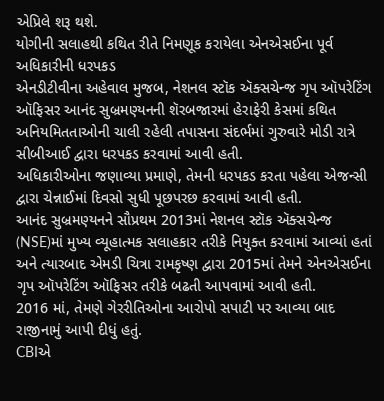એપ્રિલે શરૂ થશે.
યોગીની સલાહથી કથિત રીતે નિમણૂક કરાયેલા એનએસઈના પૂર્વ અધિકારીની ધરપકડ
એનડીટીવીના અહેવાલ મુજબ, નેશનલ સ્ટૉક ઍક્સચેન્જ ગૃપ ઑપરેટિંગ ઑફિસર આનંદ સુબ્રમણ્યનની શૅરબજારમાં હેરાફેરી કેસમાં કથિત અનિયમિતતાઓની ચાલી રહેલી તપાસના સંદર્ભમાં ગુરુવારે મોડી રાત્રે સીબીઆઈ દ્વારા ધરપકડ કરવામાં આવી હતી.
અધિકારીઓના જણાવ્યા પ્રમાણે, તેમની ધરપકડ કરતા પહેલા એજન્સી દ્વારા ચેન્નાઈમાં દિવસો સુધી પૂછપરછ કરવામાં આવી હતી.
આનંદ સુબ્રમણ્યનને સૌપ્રથમ 2013માં નેશનલ સ્ટૉક ઍક્સચેન્જ (NSE)માં મુખ્ય વ્યૂહાત્મક સલાહકાર તરીકે નિયુક્ત કરવામાં આવ્યાં હતાં અને ત્યારબાદ એમડી ચિત્રા રામકૃષ્ણ દ્વારા 2015માં તેમને એનએસઈના ગૃપ ઑપરેટિંગ ઑફિસર તરીકે બઢતી આપવામાં આવી હતી.
2016 માં, તેમણે ગેરરીતિઓના આરોપો સપાટી પર આવ્યા બાદ રાજીનામું આપી દીધું હતું.
CBIએ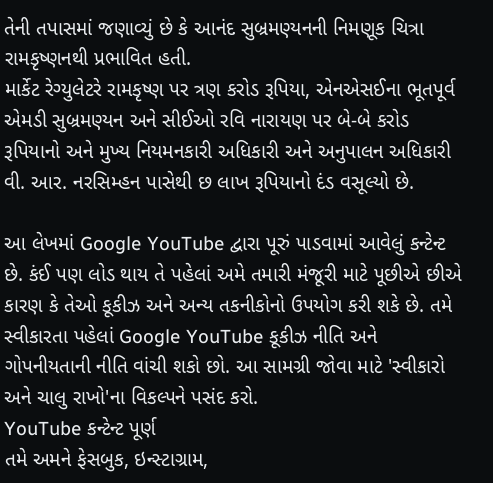તેની તપાસમાં જણાવ્યું છે કે આનંદ સુબ્રમણ્યનની નિમણૂક ચિત્રા રામકૃષ્ણનથી પ્રભાવિત હતી.
માર્કેટ રેગ્યુલેટરે રામકૃષ્ણ પર ત્રણ કરોડ રૂપિયા, એનએસઈના ભૂતપૂર્વ એમડી સુબ્રમણ્યન અને સીઈઓ રવિ નારાયણ પર બે-બે કરોડ રૂપિયાનો અને મુખ્ય નિયમનકારી અધિકારી અને અનુપાલન અધિકારી વી. આર. નરસિમ્હન પાસેથી છ લાખ રૂપિયાનો દંડ વસૂલ્યો છે.

આ લેખમાં Google YouTube દ્વારા પૂરું પાડવામાં આવેલું કન્ટેન્ટ છે. કંઈ પણ લોડ થાય તે પહેલાં અમે તમારી મંજૂરી માટે પૂછીએ છીએ કારણ કે તેઓ કૂકીઝ અને અન્ય તકનીકોનો ઉપયોગ કરી શકે છે. તમે સ્વીકારતા પહેલાં Google YouTube કૂકીઝ નીતિ અને ગોપનીયતાની નીતિ વાંચી શકો છો. આ સામગ્રી જોવા માટે 'સ્વીકારો અને ચાલુ રાખો'ના વિકલ્પને પસંદ કરો.
YouTube કન્ટેન્ટ પૂર્ણ
તમે અમને ફેસબુક, ઇન્સ્ટાગ્રામ,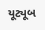યૂટ્યૂબ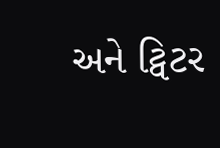અને ટ્વિટર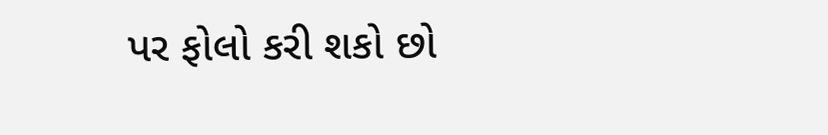પર ફોલો કરી શકો છો